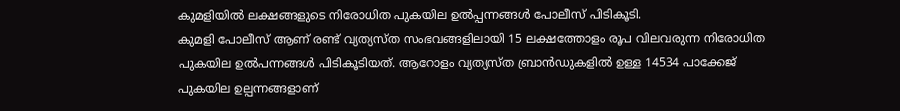കുമളിയിൽ ലക്ഷങ്ങളുടെ നിരോധിത പുകയില ഉൽപ്പന്നങ്ങൾ പോലീസ് പിടികൂടി.
കുമളി പോലീസ് ആണ് രണ്ട് വ്യത്യസ്ത സംഭവങ്ങളിലായി 15 ലക്ഷത്തോളം രൂപ വിലവരുന്ന നിരോധിത പുകയില ഉൽപന്നങ്ങൾ പിടികൂടിയത്. ആറോളം വ്യത്യസ്ത ബ്രാൻഡുകളിൽ ഉള്ള 14534 പാക്കേജ് പുകയില ഉല്പന്നങ്ങളാണ്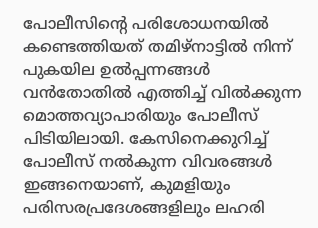പോലീസിന്റെ പരിശോധനയിൽ കണ്ടെത്തിയത് തമിഴ്നാട്ടിൽ നിന്ന് പുകയില ഉൽപ്പന്നങ്ങൾ വൻതോതിൽ എത്തിച്ച് വിൽക്കുന്ന മൊത്തവ്യാപാരിയും പോലീസ് പിടിയിലായി. കേസിനെക്കുറിച്ച് പോലീസ് നൽകുന്ന വിവരങ്ങൾ ഇങ്ങനെയാണ്, കുമളിയും പരിസരപ്രദേശങ്ങളിലും ലഹരി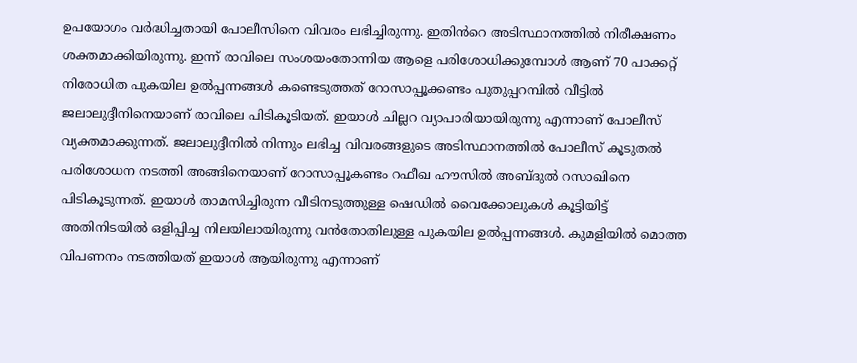ഉപയോഗം വർദ്ധിച്ചതായി പോലീസിനെ വിവരം ലഭിച്ചിരുന്നു. ഇതിൻറെ അടിസ്ഥാനത്തിൽ നിരീക്ഷണം ശക്തമാക്കിയിരുന്നു. ഇന്ന് രാവിലെ സംശയംതോന്നിയ ആളെ പരിശോധിക്കുമ്പോൾ ആണ് 70 പാക്കറ്റ് നിരോധിത പുകയില ഉൽപ്പന്നങ്ങൾ കണ്ടെടുത്തത് റോസാപ്പൂക്കണ്ടം പുതുപ്പറമ്പിൽ വീട്ടിൽ ജലാലുദ്ദീനിനെയാണ് രാവിലെ പിടികൂടിയത്. ഇയാൾ ചില്ലറ വ്യാപാരിയായിരുന്നു എന്നാണ് പോലീസ് വ്യക്തമാക്കുന്നത്. ജലാലുദ്ദീനിൽ നിന്നും ലഭിച്ച വിവരങ്ങളുടെ അടിസ്ഥാനത്തിൽ പോലീസ് കൂടുതൽ പരിശോധന നടത്തി അങ്ങിനെയാണ് റോസാപ്പൂകണ്ടം റഫീഖ ഹൗസിൽ അബ്ദുൽ റസാഖിനെ പിടികൂടുന്നത്. ഇയാൾ താമസിച്ചിരുന്ന വീടിനടുത്തുള്ള ഷെഡിൽ വൈക്കോലുകൾ കൂട്ടിയിട്ട് അതിനിടയിൽ ഒളിപ്പിച്ച നിലയിലായിരുന്നു വൻതോതിലുള്ള പുകയില ഉൽപ്പന്നങ്ങൾ. കുമളിയിൽ മൊത്ത വിപണനം നടത്തിയത് ഇയാൾ ആയിരുന്നു എന്നാണ്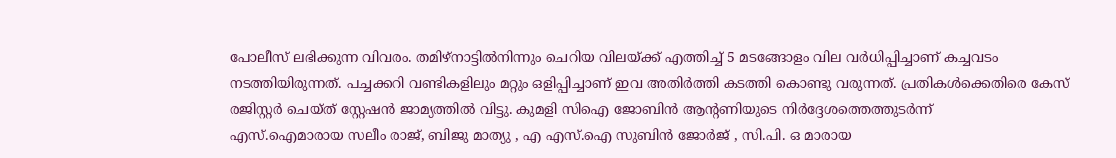പോലീസ് ലഭിക്കുന്ന വിവരം. തമിഴ്നാട്ടിൽനിന്നും ചെറിയ വിലയ്ക്ക് എത്തിച്ച് 5 മടങ്ങോളം വില വർധിപ്പിച്ചാണ് കച്ചവടം നടത്തിയിരുന്നത്. പച്ചക്കറി വണ്ടികളിലും മറ്റും ഒളിപ്പിച്ചാണ് ഇവ അതിർത്തി കടത്തി കൊണ്ടു വരുന്നത്. പ്രതികൾക്കെതിരെ കേസ് രജിസ്റ്റർ ചെയ്ത് സ്റ്റേഷൻ ജാമ്യത്തിൽ വിട്ടു. കുമളി സിഐ ജോബിൻ ആന്റണിയുടെ നിർദ്ദേശത്തെത്തുടർന്ന്
എസ്.ഐമാരായ സലീം രാജ്, ബിജു മാത്യു , എ എസ്.ഐ സുബിൻ ജോർജ് , സി.പി. ഒ മാരായ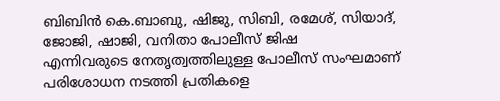ബിബിൻ കെ.ബാബു, ഷിജു, സിബി, രമേശ്, സിയാദ്, ജോജി, ഷാജി, വനിതാ പോലീസ് ജിഷ
എന്നിവരുടെ നേതൃത്വത്തിലുള്ള പോലീസ് സംഘമാണ് പരിശോധന നടത്തി പ്രതികളെ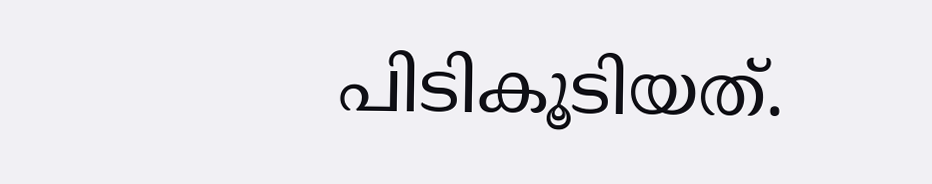പിടികൂടിയത്.